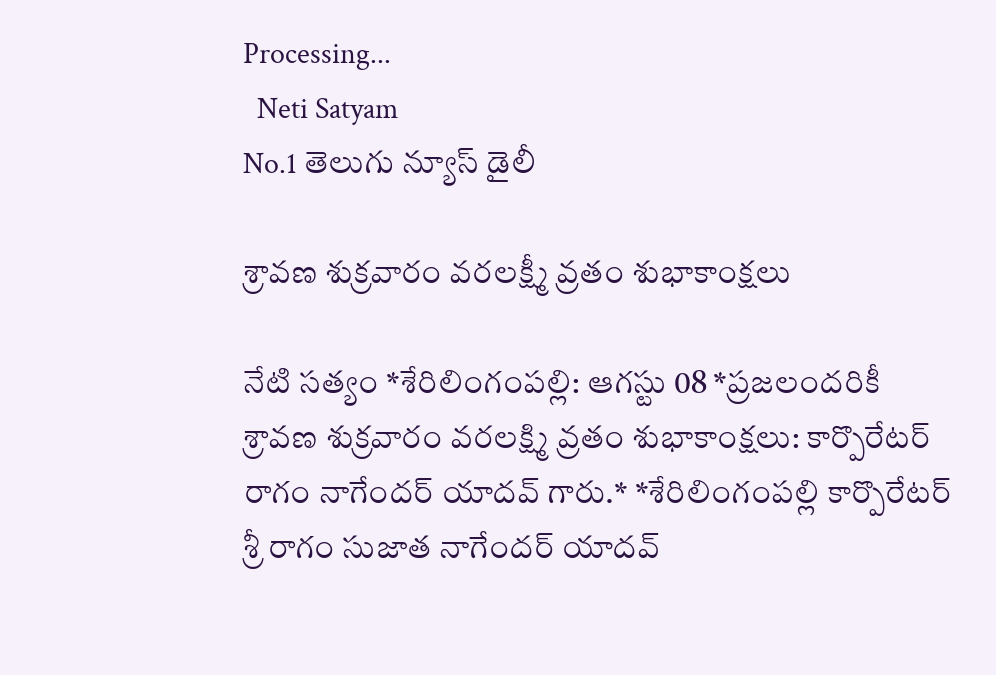Processing...
  Neti Satyam
No.1 తెలుగు న్యూస్ డైలీ

శ్రావణ శుక్రవారం వరలక్ష్మీ వ్రతం శుభాకాంక్షలు

నేటి సత్యం *శేరిలింగంపల్లి: ఆగస్టు 08 *ప్రజలందరికీ శ్రావణ శుక్రవారం వరలక్ష్మి వ్రతం శుభాకాంక్షలు: కార్పొరేటర్ రాగం నాగేందర్ యాదవ్ గారు.* *శేరిలింగంపల్లి కార్పొరేటర్ శ్రీ రాగం సుజాత నాగేందర్ యాదవ్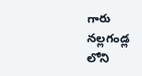గారు నల్లగండ్ల లోని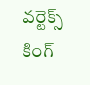వర్టెక్స్ కింగ్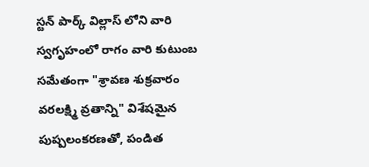స్టన్ పార్క్ విల్లాస్ లోని వారి స్వగృహంలో రాగం వారి కుటుంబ సమేతంగా "శ్రావణ శుక్రవారం వరలక్ష్మి వ్రతాన్ని" విశేషమైన పుష్పలంకరణతో, పండిత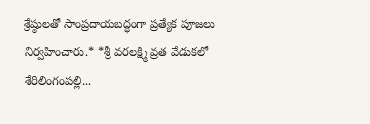శ్రేష్ఠులతో సాంప్రదాయబద్ధంగా ప్రత్యేక పూజలు నిర్వహించారు.* *శ్రీ వరలక్ష్మి వ్రత వేడుకలో శేరిలింగంపల్లి...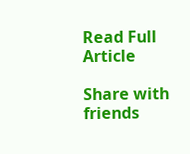Read Full Article

Share with friends